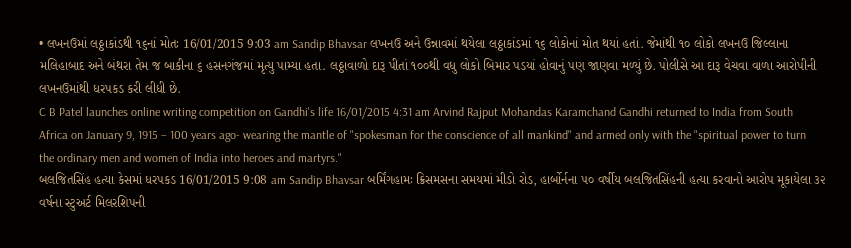• લખનઉમાં લઠ્ઠાકાંડથી ૧૬નાં મોતઃ 16/01/2015 9:03 am Sandip Bhavsar લખનઉ અને ઉન્નાવમાં થયેલા લઠ્ઠાકાંડમાં ૧૬ લોકોનાં મોત થયાં હતાં. જેમાંથી ૧૦ લોકો લખનઉ જિલ્લાના મલિહાબાદ અને બંથરા તેમ જ બાકીના ૬ હસનગંજમાં મૃત્યુ પામ્યા હતા. લઠ્ઠાવાળો દારૂ પીતાં ૧૦૦થી વધુ લોકો બિમાર પડયાં હોવાનું પણ જાણવા મળ્યું છે. પોલીસે આ દારૂ વેચવા વાળા આરોપીની લખનઉમાંથી ધરપકડ કરી લીધી છે.
C B Patel launches online writing competition on Gandhi's life 16/01/2015 4:31 am Arvind Rajput Mohandas Karamchand Gandhi returned to India from South Africa on January 9, 1915 – 100 years ago- wearing the mantle of "spokesman for the conscience of all mankind" and armed only with the "spiritual power to turn the ordinary men and women of India into heroes and martyrs."
બલજિતસિંહ હત્યા કેસમાં ધરપકડ 16/01/2015 9:08 am Sandip Bhavsar બર્મિંગહામઃ ક્રિસમસના સમયમાં મીડો રોડ, હાર્બોર્નના ૫૦ વર્ષીય બલજિતસિંહની હત્યા કરવાનો આરોપ મૂકાયેલા ૩૨ વર્ષના સ્ટુઅર્ટ મિલરશિપની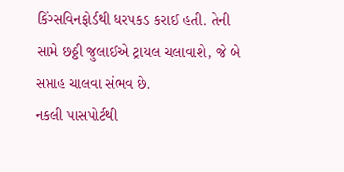કિંગ્સવિનફોર્ડથી ધરપકડ કરાઈ હતી. તેની સામે છઠ્ઠી જુલાઈએ ટ્રાયલ ચલાવાશે, જે બે સપ્તાહ ચાલવા સંભવ છે.
નકલી પાસપોર્ટથી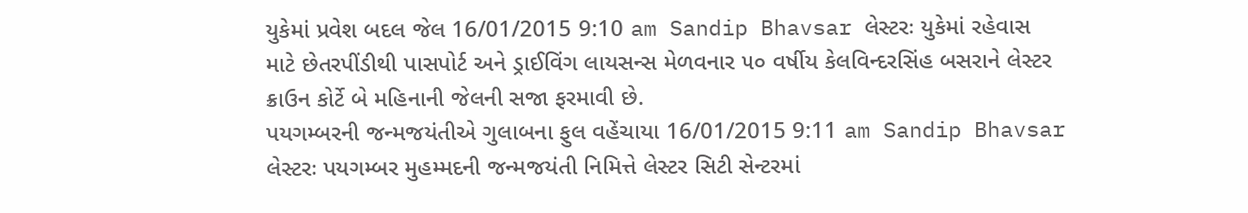યુકેમાં પ્રવેશ બદલ જેલ 16/01/2015 9:10 am Sandip Bhavsar લેસ્ટરઃ યુકેમાં રહેવાસ માટે છેતરપીંડીથી પાસપોર્ટ અને ડ્રાઈવિંગ લાયસન્સ મેળવનાર ૫૦ વર્ષીય કેલવિન્દરસિંહ બસરાને લેસ્ટર ક્રાઉન કોર્ટે બે મહિનાની જેલની સજા ફરમાવી છે.
પયગમ્બરની જન્મજયંતીએ ગુલાબના ફુલ વહેંચાયા 16/01/2015 9:11 am Sandip Bhavsar લેસ્ટરઃ પયગમ્બર મુહમ્મદની જન્મજયંતી નિમિત્તે લેસ્ટર સિટી સેન્ટરમાં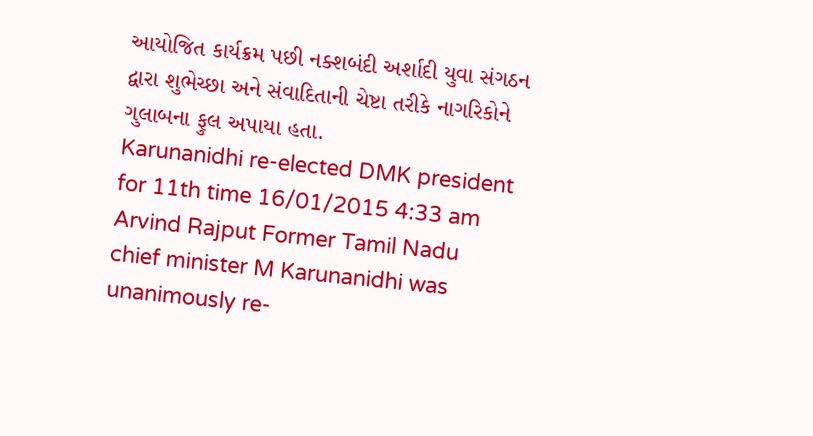આયોજિત કાર્યક્રમ પછી નક્શબંદી અર્શાદી યુવા સંગઠન દ્વારા શુભેચ્છા અને સંવાદિતાની ચેષ્ટા તરીકે નાગરિકોને ગુલાબના ફુલ અપાયા હતા.
Karunanidhi re-elected DMK president for 11th time 16/01/2015 4:33 am Arvind Rajput Former Tamil Nadu chief minister M Karunanidhi was unanimously re-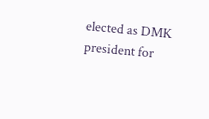elected as DMK president for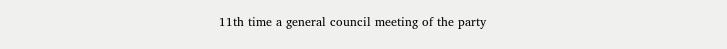11th time a general council meeting of the party